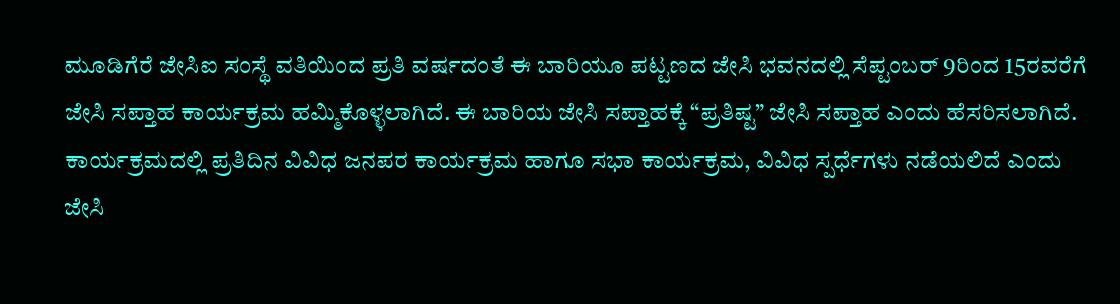ಮೂಡಿಗೆರೆ ಜೇಸಿಐ ಸಂಸ್ಥೆ ವತಿಯಿಂದ ಪ್ರತಿ ವರ್ಷದಂತೆ ಈ ಬಾರಿಯೂ ಪಟ್ಟಣದ ಜೇಸಿ ಭವನದಲ್ಲಿ ಸೆಪ್ಟಂಬರ್ 9ರಿಂದ 15ರವರೆಗೆ ಜೇಸಿ ಸಪ್ತಾಹ ಕಾರ್ಯಕ್ರಮ ಹಮ್ಮಿಕೊಳ್ಳಲಾಗಿದೆ. ಈ ಬಾರಿಯ ಜೇಸಿ ಸಪ್ತಾಹಕ್ಕೆ “ಪ್ರತಿಷ್ಟ” ಜೇಸಿ ಸಪ್ತಾಹ ಎಂದು ಹೆಸರಿಸಲಾಗಿದೆ.
ಕಾರ್ಯಕ್ರಮದಲ್ಲಿ ಪ್ರತಿದಿನ ವಿವಿಧ ಜನಪರ ಕಾರ್ಯಕ್ರಮ ಹಾಗೂ ಸಭಾ ಕಾರ್ಯಕ್ರಮ, ವಿವಿಧ ಸ್ಪರ್ಧೆಗಳು ನಡೆಯಲಿದೆ ಎಂದು ಜೇಸಿ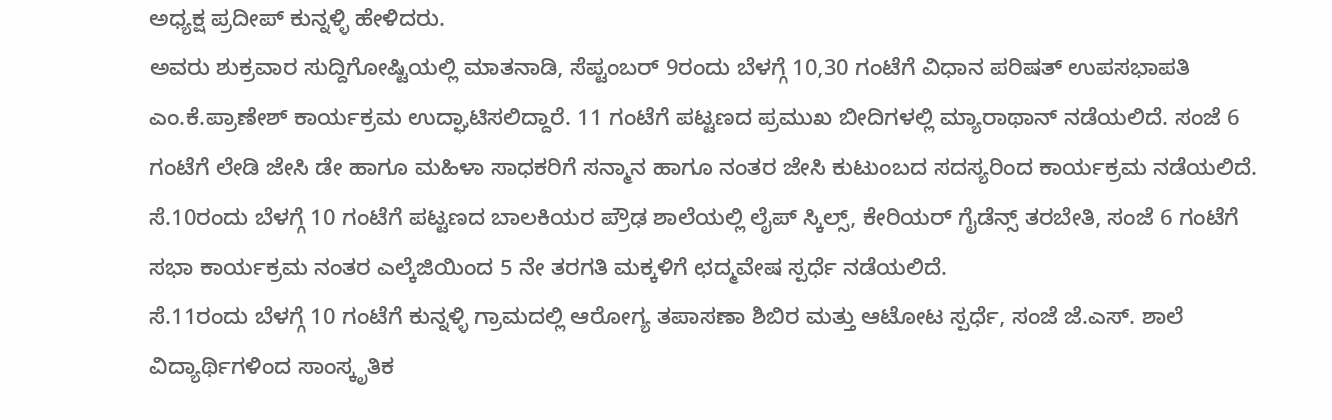ಅಧ್ಯಕ್ಷ ಪ್ರದೀಪ್ ಕುನ್ನಳ್ಳಿ ಹೇಳಿದರು.
ಅವರು ಶುಕ್ರವಾರ ಸುದ್ದಿಗೋಷ್ಟಿಯಲ್ಲಿ ಮಾತನಾಡಿ, ಸೆಪ್ಟಂಬರ್ 9ರಂದು ಬೆಳಗ್ಗೆ 10,30 ಗಂಟೆಗೆ ವಿಧಾನ ಪರಿಷತ್ ಉಪಸಭಾಪತಿ ಎಂ.ಕೆ.ಪ್ರಾಣೇಶ್ ಕಾರ್ಯಕ್ರಮ ಉದ್ಘಾಟಿಸಲಿದ್ದಾರೆ. 11 ಗಂಟೆಗೆ ಪಟ್ಟಣದ ಪ್ರಮುಖ ಬೀದಿಗಳಲ್ಲಿ ಮ್ಯಾರಾಥಾನ್ ನಡೆಯಲಿದೆ. ಸಂಜೆ 6 ಗಂಟೆಗೆ ಲೇಡಿ ಜೇಸಿ ಡೇ ಹಾಗೂ ಮಹಿಳಾ ಸಾಧಕರಿಗೆ ಸನ್ಮಾನ ಹಾಗೂ ನಂತರ ಜೇಸಿ ಕುಟುಂಬದ ಸದಸ್ಯರಿಂದ ಕಾರ್ಯಕ್ರಮ ನಡೆಯಲಿದೆ.
ಸೆ.10ರಂದು ಬೆಳಗ್ಗೆ 10 ಗಂಟೆಗೆ ಪಟ್ಟಣದ ಬಾಲಕಿಯರ ಪ್ರೌಢ ಶಾಲೆಯಲ್ಲಿ ಲೈಪ್ ಸ್ಕಿಲ್ಸ್, ಕೇರಿಯರ್ ಗೈಡೆನ್ಸ್ ತರಬೇತಿ, ಸಂಜೆ 6 ಗಂಟೆಗೆ ಸಭಾ ಕಾರ್ಯಕ್ರಮ ನಂತರ ಎಲ್ಕೆಜಿಯಿಂದ 5 ನೇ ತರಗತಿ ಮಕ್ಕಳಿಗೆ ಛದ್ಮವೇಷ ಸ್ಪರ್ಧೆ ನಡೆಯಲಿದೆ.
ಸೆ.11ರಂದು ಬೆಳಗ್ಗೆ 10 ಗಂಟೆಗೆ ಕುನ್ನಳ್ಳಿ ಗ್ರಾಮದಲ್ಲಿ ಆರೋಗ್ಯ ತಪಾಸಣಾ ಶಿಬಿರ ಮತ್ತು ಆಟೋಟ ಸ್ಪರ್ಧೆ, ಸಂಜೆ ಜೆ.ಎಸ್. ಶಾಲೆ ವಿದ್ಯಾರ್ಥಿಗಳಿಂದ ಸಾಂಸ್ಕೃತಿಕ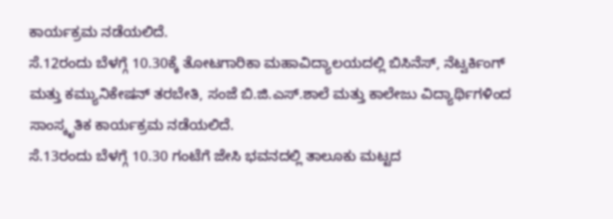ಕಾರ್ಯಕ್ರಮ ನಡೆಯಲಿದೆ.
ಸೆ.12ರಂದು ಬೆಳಗ್ಗೆ 10.30ಕ್ಕೆ ತೋಟಗಾರಿಕಾ ಮಹಾವಿದ್ಯಾಲಯದಲ್ಲಿ ಬಿಸಿನೆಸ್, ನೆಟ್ವರ್ಕಿಂಗ್ ಮತ್ತು ಕಮ್ಯುನಿಕೇಷನ್ ತರಬೇತಿ, ಸಂಜೆ ಬಿ.ಜಿ.ಎಸ್.ಶಾಲೆ ಮತ್ತು ಕಾಲೇಜು ವಿದ್ಯಾರ್ಥಿಗಳಿಂದ ಸಾಂಸ್ಕೃತಿಕ ಕಾರ್ಯಕ್ರಮ ನಡೆಯಲಿದೆ.
ಸೆ.13ರಂದು ಬೆಳಗ್ಗೆ 10.30 ಗಂಟೆಗೆ ಜೇಸಿ ಭವನದಲ್ಲಿ ತಾಲೂಕು ಮಟ್ಟದ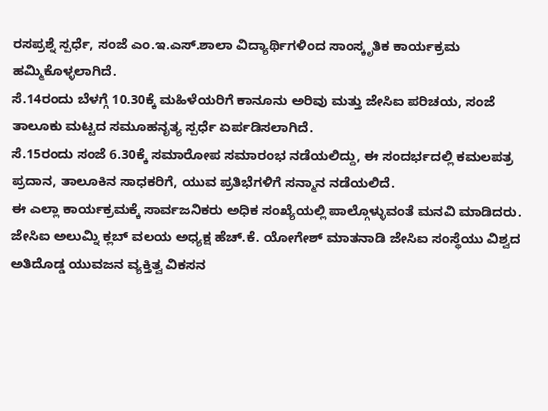ರಸಪ್ರಶ್ನೆ ಸ್ಪರ್ಧೆ, ಸಂಜೆ ಎಂ.ಇ.ಎಸ್.ಶಾಲಾ ವಿದ್ಯಾರ್ಥಿಗಳಿಂದ ಸಾಂಸ್ಕೃತಿಕ ಕಾರ್ಯಕ್ರಮ ಹಮ್ಮಿಕೊಳ್ಳಲಾಗಿದೆ.
ಸೆ.14ರಂದು ಬೆಳಗ್ಗೆ 10.30ಕ್ಕೆ ಮಹಿಳೆಯರಿಗೆ ಕಾನೂನು ಅರಿವು ಮತ್ತು ಜೇಸಿಐ ಪರಿಚಯ, ಸಂಜೆ ತಾಲೂಕು ಮಟ್ಟದ ಸಮೂಹನೃತ್ಯ ಸ್ಪರ್ಧೆ ಏರ್ಪಡಿಸಲಾಗಿದೆ.
ಸೆ.15ರಂದು ಸಂಜೆ 6.30ಕ್ಕೆ ಸಮಾರೋಪ ಸಮಾರಂಭ ನಡೆಯಲಿದ್ದು, ಈ ಸಂದರ್ಭದಲ್ಲಿ ಕಮಲಪತ್ರ ಪ್ರದಾನ, ತಾಲೂಕಿನ ಸಾಧಕರಿಗೆ, ಯುವ ಪ್ರತಿಭೆಗಳಿಗೆ ಸನ್ಮಾನ ನಡೆಯಲಿದೆ.
ಈ ಎಲ್ಲಾ ಕಾರ್ಯಕ್ರಮಕ್ಕೆ ಸಾರ್ವಜನಿಕರು ಅಧಿಕ ಸಂಖ್ಯೆಯಲ್ಲಿ ಪಾಲ್ಗೊಳ್ಳುವಂತೆ ಮನವಿ ಮಾಡಿದರು.
ಜೇಸಿಐ ಅಲುಮ್ನಿ ಕ್ಲಬ್ ವಲಯ ಅಧ್ಯಕ್ಷ ಹೆಚ್.ಕೆ. ಯೋಗೇಶ್ ಮಾತನಾಡಿ ಜೇಸಿಐ ಸಂಸ್ಥೆಯು ವಿಶ್ವದ ಅತಿದೊಡ್ಡ ಯುವಜನ ವ್ಯಕ್ತಿತ್ವ ವಿಕಸನ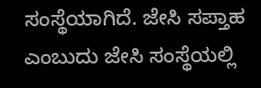ಸಂಸ್ಥೆಯಾಗಿದೆ. ಜೇಸಿ ಸಪ್ತಾಹ ಎಂಬುದು ಜೇಸಿ ಸಂಸ್ಥೆಯಲ್ಲಿ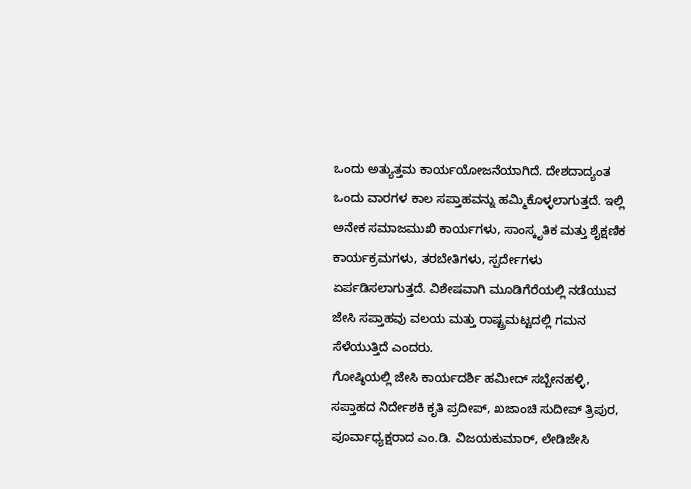ಒಂದು ಅತ್ಯುತ್ತಮ ಕಾರ್ಯಯೋಜನೆಯಾಗಿದೆ. ದೇಶದಾದ್ಯಂತ ಒಂದು ವಾರಗಳ ಕಾಲ ಸಪ್ತಾಹವನ್ನು ಹಮ್ಮಿಕೊಳ್ಳಲಾಗುತ್ತದೆ. ಇಲ್ಲಿ ಅನೇಕ ಸಮಾಜಮುಖಿ ಕಾರ್ಯಗಳು, ಸಾಂಸ್ಕೃತಿಕ ಮತ್ತು ಶೈಕ್ಷಣಿಕ ಕಾರ್ಯಕ್ರಮಗಳು, ತರಬೇತಿಗಳು, ಸ್ಪರ್ದೇಗಳು ಏರ್ಪಡಿಸಲಾಗುತ್ತದೆ. ವಿಶೇಷವಾಗಿ ಮೂಡಿಗೆರೆಯಲ್ಲಿ ನಡೆಯುವ ಜೇಸಿ ಸಪ್ತಾಹವು ವಲಯ ಮತ್ತು ರಾಷ್ಟ್ರಮಟ್ಟದಲ್ಲಿ ಗಮನ ಸೆಳೆಯುತ್ತಿದೆ ಎಂದರು.
ಗೋಷ್ಠಿಯಲ್ಲಿ ಜೇಸಿ ಕಾರ್ಯದರ್ಶಿ ಹಮೀದ್ ಸಬ್ಬೇನಹಳ್ಳಿ, ಸಪ್ತಾಹದ ನಿರ್ದೇಶಕಿ ಕೃತಿ ಪ್ರದೀಪ್, ಖಜಾಂಚಿ ಸುದೀಪ್ ತ್ರಿಪುರ, ಪೂರ್ವಾಧ್ಯಕ್ಷರಾದ ಎಂ.ಡಿ. ವಿಜಯಕುಮಾರ್, ಲೇಡಿಜೇಸಿ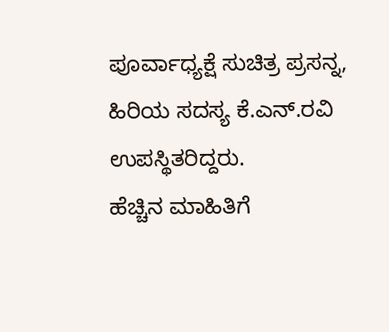ಪೂರ್ವಾಧ್ಯಕ್ಷೆ ಸುಚಿತ್ರ ಪ್ರಸನ್ನ, ಹಿರಿಯ ಸದಸ್ಯ ಕೆ.ಎನ್.ರವಿ ಉಪಸ್ಥಿತರಿದ್ದರು.
ಹೆಚ್ಚಿನ ಮಾಹಿತಿಗೆ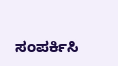ಸಂಪರ್ಕಿಸಿ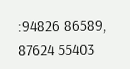:94826 86589, 87624 55403